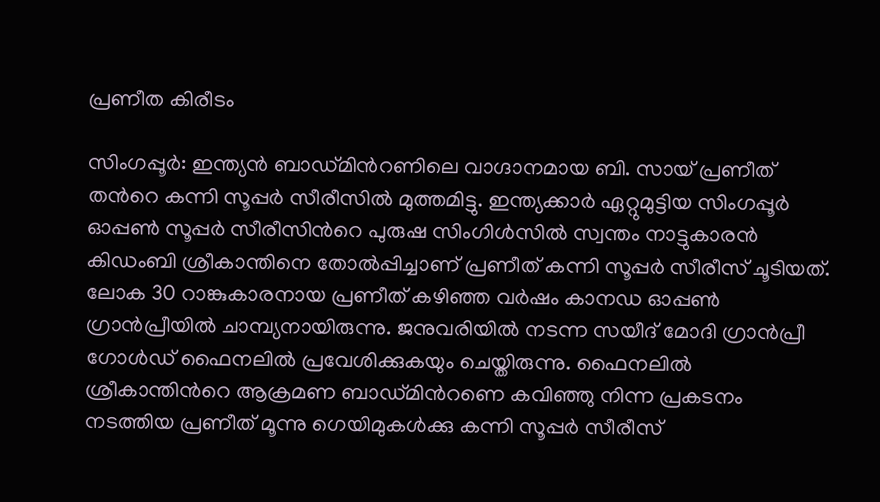പ്രണീത കിരീടം

സിംഗപ്പൂര്‍: ഇന്ത്യന്‍ ബാഡ്മിന്‍റണിലെ വാഗ്ദാനമായ ബി. സായ് പ്രണീത് തന്‍റെ കന്നി സൂപ്പര്‍ സീരീസില്‍ മുത്തമിട്ടു. ഇന്ത്യക്കാര്‍ ഏറ്റുമുട്ടിയ സിംഗപ്പൂര്‍ ഓപ്പണ്‍ സൂപ്പര്‍ സീരീസിന്‍റെ പുരുഷ സിംഗിള്‍സില്‍ സ്വന്തം നാട്ടുകാരന്‍ കിഡംബി ശ്രീകാന്തിനെ തോല്‍പ്പിച്ചാണ് പ്രണീത് കന്നി സൂപ്പര്‍ സീരീസ് ചൂടിയത്. ലോക 30 റാങ്കുകാരനായ പ്രണീത് കഴിഞ്ഞ വര്‍ഷം കാനഡ ഓപ്പണ്‍ ഗ്രാൻപ്രീയില്‍ ചാമ്പ്യനായിരുന്നു. ജനുവരിയില്‍ നടന്ന സയീദ് മോദി ഗ്രാന്‍പ്രീ ഗോള്‍ഡ് ഫൈനലില്‍ പ്രവേശിക്കുകയും ചെയ്തിരുന്നു. ഫൈനലില്‍ ശ്രീകാന്തിന്‍റെ ആക്രമണ ബാഡ്മിന്‍റണെ കവിഞ്ഞു നിന്ന പ്രകടനം നടത്തിയ പ്രണീത് മൂന്നു ഗെയിമുകള്‍ക്കു കന്നി സൂപ്പര്‍ സീരീസ്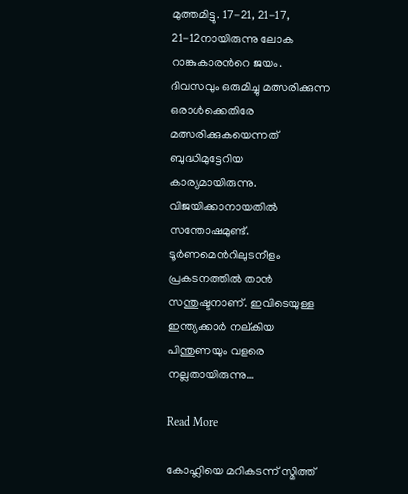മുത്തമിട്ടു. 17-21, 21-17, 21-12നായിരുന്നു ലോക റാങ്കുകാരന്‍റെ ജയം. ദിവസവും ഒരുമിച്ചു മത്സരിക്കുന്ന ഒരാള്‍ക്കെതിരേ മത്സരിക്കുകയെന്നത് ബുദ്ധിമുട്ടേറിയ കാര്യമായിരുന്നു. വിജയിക്കാനായതില്‍ സന്തോഷമുണ്ട്. ടൂര്‍ണമെന്‍റിലുടനീളം പ്രകടനത്തില്‍ താന്‍ സന്തുഷ്ടനാണ്. ഇവിടെയുള്ള ഇന്ത്യക്കാര്‍ നല്കിയ പിന്തുണയും വളരെ നല്ലതായിരുന്നു…

Read More

കോഹ്ലിയെ മറികടന്ന് സ്മിത്ത്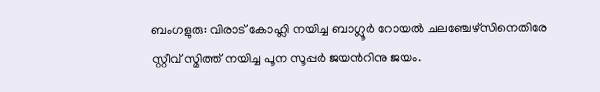ബംഗളുരു: വിരാട് കോഹ്ലി നയിച്ച ബാഗ്ലൂർ റോയൽ ചലഞ്ചേഴ്സിനെതിരേ സ്റ്റീവ് സ്മിത്ത് നയിച്ച പൂന സൂപ്പർ ജയന്‍റിനു ജയം.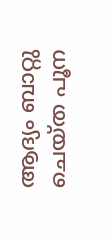ആദ്യം ബാറ്റു ചെയ്ത പൂന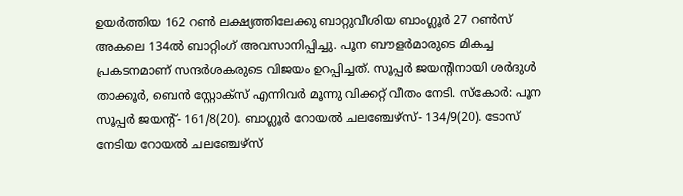ഉയർത്തിയ 162 റണ്‍ ലക്ഷ്യത്തിലേക്കു ബാറ്റുവീശിയ ബാംഗ്ലൂർ 27 റണ്‍സ് അകലെ 134ൽ ബാറ്റിംഗ് അവസാനിപ്പിച്ചു. പൂന ബൗളർമാരുടെ മികച്ച പ്രകടനമാണ് സന്ദർശകരുടെ വിജയം ഉറപ്പിച്ചത്. സൂപ്പർ ജയന്‍റിനായി ശർദുൾ താക്കൂർ, ബെൻ സ്റ്റോക്സ് എന്നിവർ മൂന്നു വിക്കറ്റ് വീതം നേടി. സ്കോർ: പൂന സൂപ്പർ ജയന്‍റ്- 161/8(20). ബാഗ്ലൂർ റോയൽ ചലഞ്ചേഴ്സ്- 134/9(20). ടോസ് നേടിയ റോയൽ ചലഞ്ചേഴ്സ്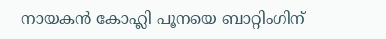നായകൻ കോഹ്ലി പൂനയെ ബാറ്റിംഗിന്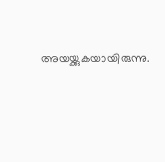അയയ്ക്കുകയായിരുന്നു.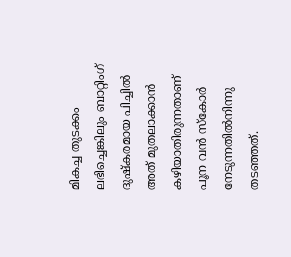മികച്ച തുടക്കം ലഭിച്ചെങ്കിലും ബാറ്റിംഗ് ദുഷ്കരമായ പിച്ചിൽ അത് മുതലാക്കാൻ കഴിയാതിരുന്നതാണ് പൂന വൻ സ്കോർ നേടുന്നതിൽനിന്നു തടഞ്ഞത്.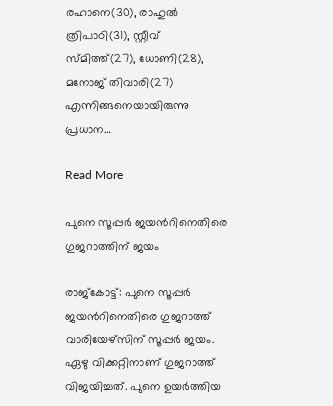രഹാനെ(30), രാഹുൽ ത്രിപാഠി(31), സ്റ്റീവ് സ്മിത്ത്(27), ധോണി(28), മനോജ് തിവാരി(27) എന്നിങ്ങനെയായിരുന്നു പ്രധാന…

Read More

പുനെ സൂപ്പർ ജയന്‍റിനെതിരെ ഗുജറാത്തിന് ജയം

രാജ്കോട്ട്: പുനെ സൂപ്പർ ജയന്‍റിനെതിരെ ഗുജറാത്ത് വാരിയേഴ്സിന് സൂപ്പർ ജയം. ഏഴു വിക്കറ്റിനാണ് ഗുജറാത്ത് വിജയിച്ചത്. പുനെ ഉയർത്തിയ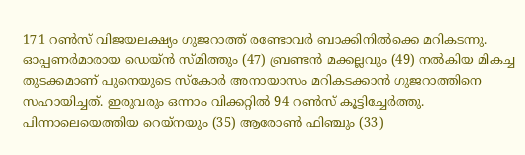171 റൺസ് വിജയലക്ഷ്യം ഗുജറാത്ത് രണ്ടോവർ ബാക്കിനിൽക്കെ മറികടന്നു. ഓപ്പണർമാരായ ഡെയ്ൻ സ്മിത്തും (47) ബ്രണ്ടൻ മക്കല്ലവും (49) നൽകിയ മികച്ച തുടക്കമാണ് പുനെയുടെ സ്കോർ അനായാസം മറികടക്കാൻ ഗുജറാത്തിനെ സഹായിച്ചത്. ഇരുവരും ഒന്നാം വിക്കറ്റിൽ 94 റൺസ് കൂട്ടിച്ചേർത്തു. പിന്നാലെയെത്തിയ റെയ്നയും (35) ആരോൺ ഫിഞ്ചും (33)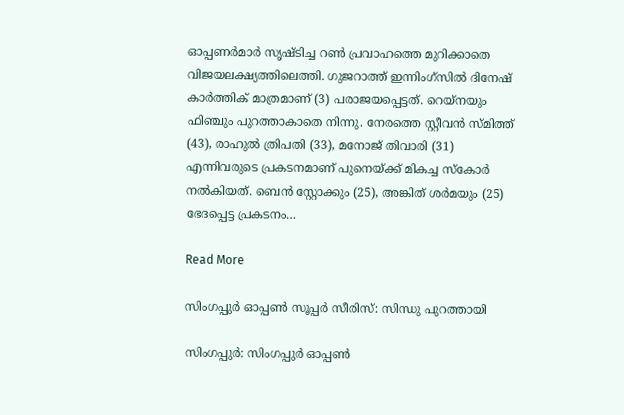ഓപ്പണർമാർ സൃഷ്ടിച്ച റൺ പ്രവാഹത്തെ മുറിക്കാതെ വിജയലക്ഷ്യത്തിലെത്തി. ഗുജറാത്ത് ഇന്നിംഗ്സിൽ ദിനേഷ് കാർത്തിക് മാത്രമാണ് (3) പരാജയപ്പെട്ടത്. റെയ്നയും ഫിഞ്ചും പുറത്താകാതെ നിന്നു. നേരത്തെ സ്റ്റീവൻ സ്മിത്ത് (43), രാഹുൽ ത്രിപതി (33), മനോജ് തിവാരി (31) എന്നിവരുടെ പ്രകടനമാണ് പുനെയ്ക്ക് മികച്ച സ്കോർ നൽകിയത്. ബെൻ സ്റ്റോക്കും (25), അങ്കിത് ശർമയും (25) ഭേദപ്പെട്ട പ്രകടനം…

Read More

സിംഗപ്പുർ ഓപ്പണ്‍ സൂപ്പർ സീരിസ്: സിന്ധു പുറത്തായി

സിംഗപ്പുർ: സിംഗപ്പുർ ഓപ്പണ്‍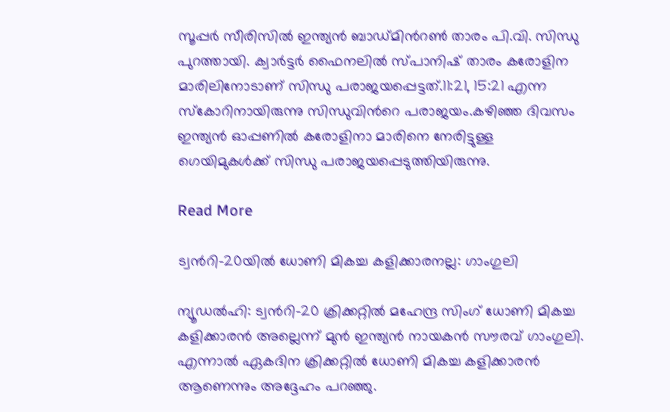സൂപ്പർ സീരിസിൽ ഇന്ത്യൻ ബാഡ്മിന്‍റണ്‍ താരം പി.വി. സിന്ധു പുറത്തായി. ക്വാർട്ടർ ഫൈനലിൽ സ്പാനിഷ് താരം കരോളിന മാരിലിനോടാണ് സിന്ധു പരാജയപ്പെട്ടത്.11:21, 15:21 എന്ന സ്കോറിനായിരുന്നു സിന്ധുവിന്‍റെ പരാജയം.കഴിഞ്ഞ ദിവസം ഇന്ത്യന്‍ ഓപ്പണിൽ കരോളിനാ മാരിനെ നേരിട്ടുള്ള ഗെയിമുകള്‍ക്ക് സിന്ധു പരാജയപ്പെടുത്തിയിരുന്നു.

Read More

ട്വന്‍റി-20യിൽ ധോണി മികച്ച കളിക്കാരനല്ല: ഗാംഗുലി

ന്യൂഡൽഹി: ട്വന്‍റി-20 ക്രിക്കറ്റിൽ മഹേന്ദ്ര സിംഗ് ധോണി മികച്ച കളിക്കാരൻ അല്ലെന്ന് മുൻ ഇന്ത്യൻ നായകൻ സൗരവ് ഗാംഗുലി. എന്നാൽ ഏകദിന ക്രിക്കറ്റിൽ ധോണി മികച്ച കളിക്കാരൻ ആണെന്നും അദ്ദേഹം പറഞ്ഞു.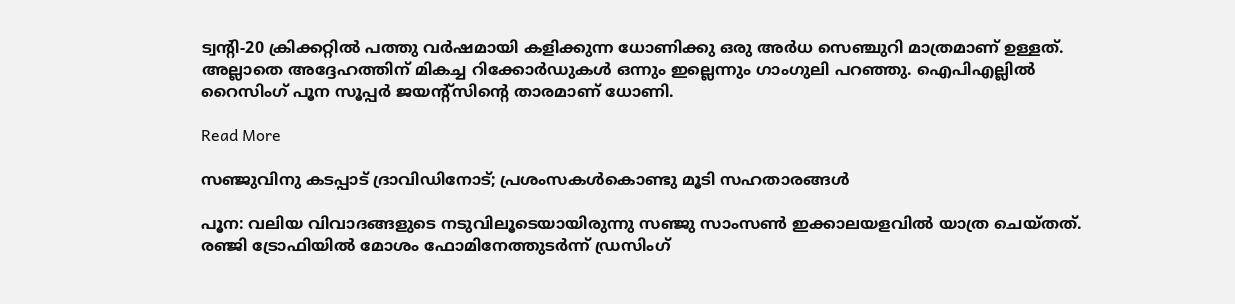ട്വന്‍റി-20 ക്രിക്കറ്റിൽ പത്തു വർഷമായി കളിക്കുന്ന ധോണിക്കു ഒരു അർധ സെഞ്ചുറി മാത്രമാണ് ഉള്ളത്. അല്ലാതെ അദ്ദേഹത്തിന് മികച്ച റിക്കോർഡുകൾ ഒന്നും ഇല്ലെന്നും ഗാംഗുലി പറഞ്ഞു. ഐപിഎല്ലിൽ റൈസിംഗ് പൂന സൂപ്പര്‍ ജയന്‍റ്‌സിന്‍റെ താരമാണ് ധോണി.

Read More

സഞ്ജുവിനു കടപ്പാട് ദ്രാവിഡിനോട്; പ്രശംസകള്‍കൊണ്ടു മൂടി സഹതാരങ്ങൾ

പൂന: വലിയ വിവാദങ്ങളുടെ നടുവിലൂടെയായിരുന്നു സഞ്ജു സാംസണ്‍ ഇക്കാലയളവില്‍ യാത്ര ചെയ്തത്. രഞ്ജി ട്രോഫിയില്‍ മോശം ഫോമിനേത്തുടര്‍ന്ന് ഡ്രസിംഗ്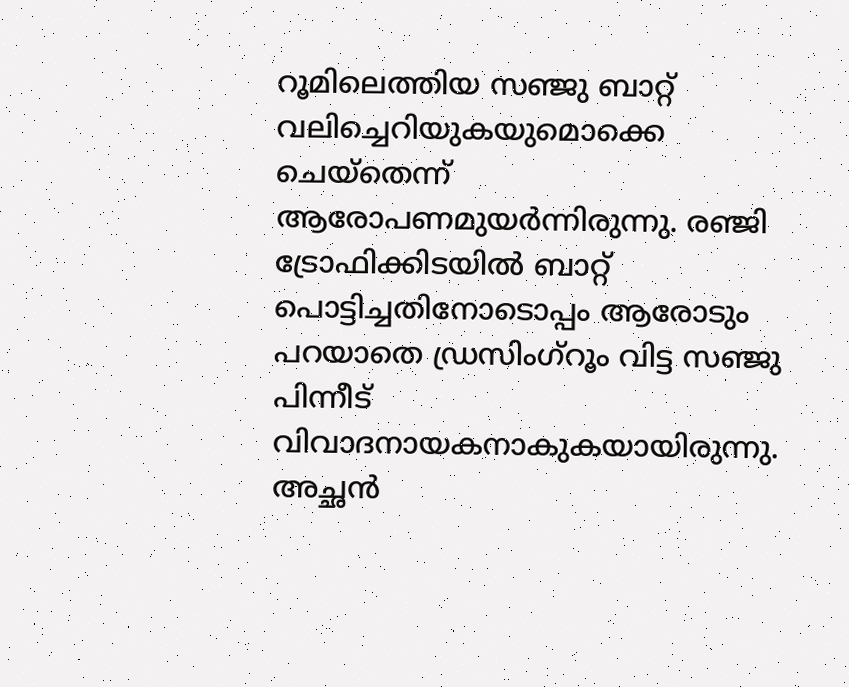റൂമിലെത്തിയ സഞ്ജു ബാറ്റ് വലിച്ചെറിയുകയുമൊക്കെ ചെയ്‌തെന്ന് ആരോപണമുയര്‍ന്നിരുന്നു. രഞ്ജി ട്രോഫിക്കിടയില്‍ ബാറ്റ് പൊട്ടിച്ചതിനോടൊപ്പം ആരോടും പറയാതെ ഡ്രസിംഗ്റൂം വിട്ട സഞ്ജു പിന്നീട് വിവാദനായകനാകുകയായിരുന്നു. അച്ഛന്‍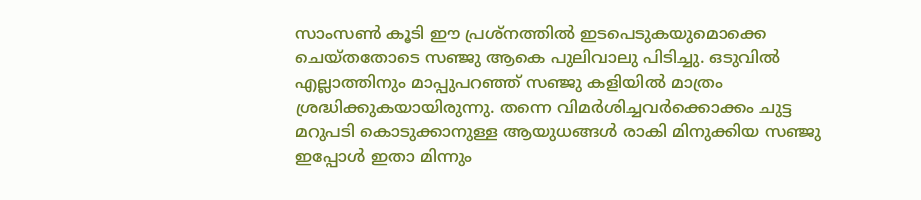സാംസണ്‍ കൂടി ഈ പ്രശ്‌നത്തില്‍ ഇടപെടുകയുമൊക്കെ ചെയ്തതോടെ സഞ്ജു ആകെ പുലിവാലു പിടിച്ചു. ഒടുവില്‍ എല്ലാത്തിനും മാപ്പുപറഞ്ഞ് സഞ്ജു കളിയില്‍ മാത്രം ശ്രദ്ധിക്കുകയായിരുന്നു. തന്നെ വിമര്‍ശിച്ചവര്‍ക്കൊക്കം ചുട്ട മറുപടി കൊടുക്കാനുള്ള ആയുധങ്ങള്‍ രാകി മിനുക്കിയ സഞ്ജു ഇപ്പോള്‍ ഇതാ മിന്നും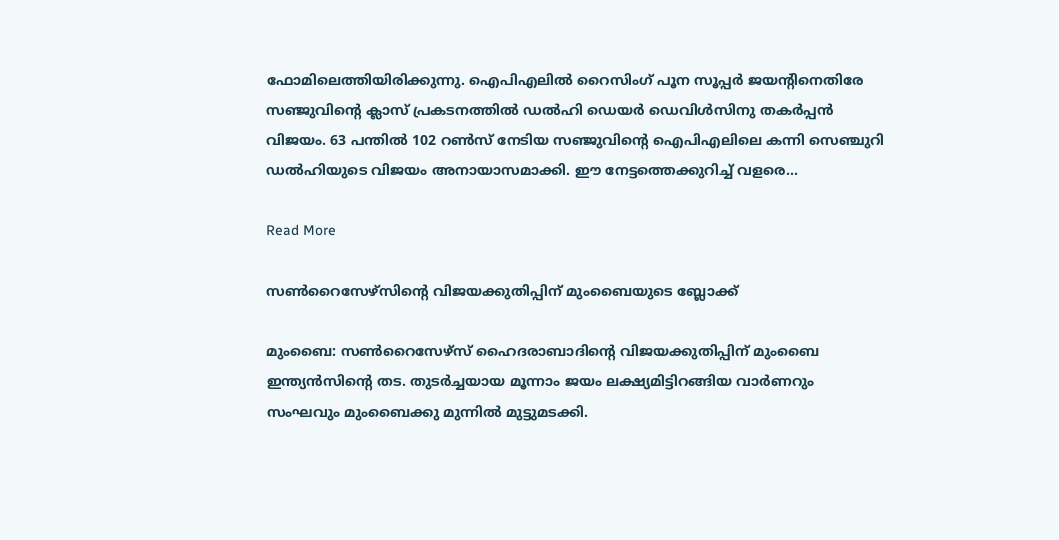ഫോമിലെത്തിയിരിക്കുന്നു. ഐപിഎലില്‍ റൈസിംഗ് പൂന സൂപ്പര്‍ ജയന്‍റിനെതിരേ സഞ്ജുവിന്‍റെ ക്ലാസ് പ്രകടനത്തില്‍ ഡല്‍ഹി ഡെയര്‍ ഡെവിള്‍സിനു തകര്‍പ്പന്‍ വിജയം. 63 പന്തില്‍ 102 റണ്‍സ് നേടിയ സഞ്ജുവിന്‍റെ ഐപിഎലിലെ കന്നി സെഞ്ചുറി ഡല്‍ഹിയുടെ വിജയം അനായാസമാക്കി. ഈ നേട്ടത്തെക്കുറിച്ച് വളരെ…

Read More

സണ്‍റൈസേഴ്സിന്‍റെ വിജയക്കുതിപ്പിന് മുംബൈയുടെ ബ്ലോക്ക്‌

മുംബൈ: സണ്‍റൈസേഴ്സ് ഹൈദരാബാദിന്‍റെ വിജയക്കുതിപ്പിന് മുംബൈ ഇന്ത്യൻസിന്‍റെ തട. തുടർച്ചയായ മൂന്നാം ജയം ലക്ഷ്യമിട്ടിറങ്ങിയ വാർണറും സംഘവും മുംബൈക്കു മുന്നിൽ മുട്ടുമടക്കി.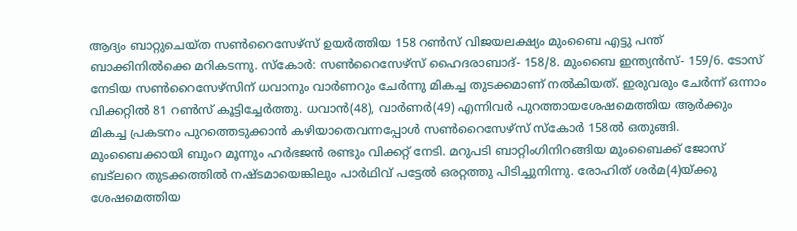ആദ്യം ബാറ്റുചെയ്ത സണ്‍റൈസേഴ്സ് ഉയർത്തിയ 158 റണ്‍സ് വിജയലക്ഷ്യം മുംബൈ എട്ടു പന്ത് ബാക്കിനിൽക്കെ മറികടന്നു. സ്കോർ: സണ്‍റൈസേഴ്സ് ഹൈദരാബാദ്- 158/8. മുംബൈ ഇന്ത്യൻസ്- 159/6. ടോസ് നേടിയ സണ്‍റൈസേഴ്സിന് ധവാനും വാർണറും ചേർന്നു മികച്ച തുടക്കമാണ് നൽകിയത്. ഇരുവരും ചേർന്ന് ഒന്നാം വിക്കറ്റിൽ 81 റണ്‍സ് കൂട്ടിച്ചേർത്തു. ധവാൻ(48), വാർണർ(49) എന്നിവർ പുറത്തായശേഷമെത്തിയ ആർക്കും മികച്ച പ്രകടനം പുറത്തെടുക്കാൻ കഴിയാതെവന്നപ്പോൾ സണ്‍റൈസേഴ്സ് സ്കോർ 158ൽ ഒതുങ്ങി. മുംബൈക്കായി ബുംറ മൂന്നും ഹർഭജൻ രണ്ടും വിക്കറ്റ് നേടി. മറുപടി ബാറ്റിംഗിനിറങ്ങിയ മുംബൈക്ക് ജോസ് ബട്ലറെ തുടക്കത്തിൽ നഷ്ടമായെങ്കിലും പാർഥിവ് പട്ടേൽ ഒരറ്റത്തു പിടിച്ചുനിന്നു. രോഹിത് ശർമ(4)യ്ക്കു ശേഷമെത്തിയ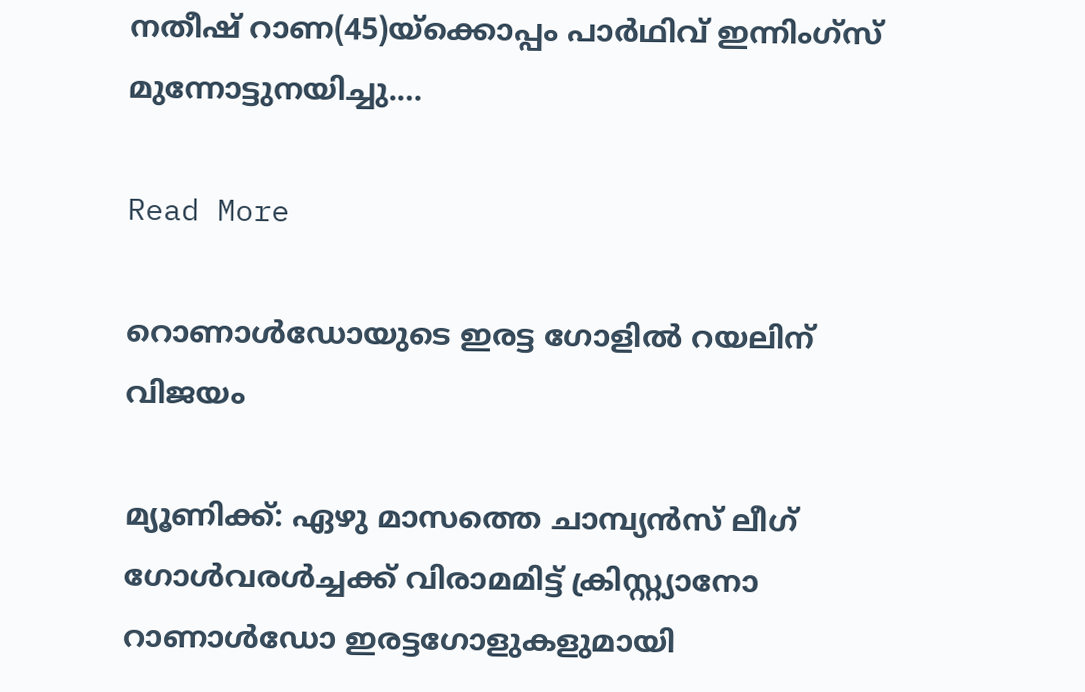നതീഷ് റാണ(45)യ്ക്കൊപ്പം പാർഥിവ് ഇന്നിംഗ്സ് മുന്നോട്ടുനയിച്ചു.…

Read More

റൊണാൾഡോയുടെ ഇരട്ട ഗോളിൽ റയലിന് വിജയം

മ്യൂണിക്ക്: ഏഴു മാസത്തെ ചാമ്പ്യൻസ് ലീഗ് ഗോൾവരൾ‌ച്ചക്ക് വിരാമമിട്ട് ക്രിസ്റ്റ്യാനോ റാണാൾഡോ ഇരട്ടഗോളുകളുമായി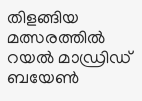തിളങ്ങിയ‌ മത്സരത്തിൽ‌ റയൽ‌ മാഡ്രിഡ് ബയേൺ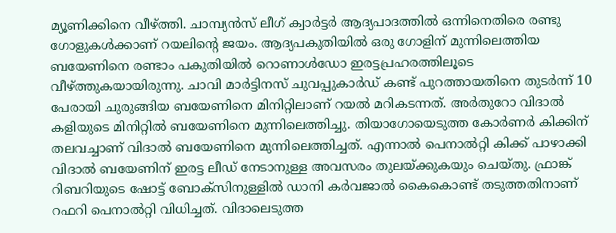മ്യൂണിക്കിനെ വീഴ്ത്തി. ചാമ്പ്യൻസ് ലീഗ് ക്വാർട്ടർ ആദ്യപാദത്തിൽ ഒന്നിനെതിരെ രണ്ടു ഗോളുകൾക്കാണ് റയലിന്‍റെ ജയം. ആദ്യപകുതിയിൽ ഒരു ഗോളിന് മുന്നിലെത്തിയ ബയേണിനെ രണ്ടാം പകുതിയിൽ റൊണാൾഡോ ഇരട്ടപ്രഹരത്തിലൂടെ വീഴ്ത്തുകയായിരുന്നു. ചാവി മാർട്ടിനസ് ചുവപ്പുകാർ‌ഡ് കണ്ട് പുറത്തായതിനെ തുടർന്ന് 10 പേരായി ചുരുങ്ങിയ ബയേണിനെ മിനിറ്റിലാണ് റയൽ മറികടന്നത്. അർതുറോ വിദാൽ കളിയുടെ മിനിറ്റിൽ ബയേണിനെ മുന്നിലെത്തിച്ചു. തിയാഗോയെടുത്ത കോർണർ കിക്കിന് തലവച്ചാണ് വിദാൽ‌ ബയേണിനെ മുന്നിലെത്തിച്ചത്. എന്നാൽ പെനാൽറ്റി കിക്ക് പാഴാക്കി വിദാൽ ബയേണിന് ഇരട്ട ലീഡ് നേടാനുള്ള അവസരം തുലയ്ക്കുകയും ചെയ്തു. ഫ്രാങ്ക് റിബറിയുടെ ഷോട്ട് ബോക്സിനുള്ളിൽ ഡാനി കർവജാൽ കൈകൊണ്ട് തടുത്തതിനാണ് റഫറി പെനാൽറ്റി വിധിച്ചത്. വിദാലെടുത്ത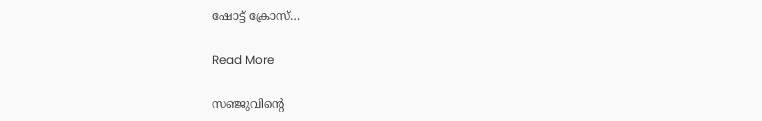ഷോട്ട് ക്രോസ്…

Read More

സഞ്ജുവിന്‍റെ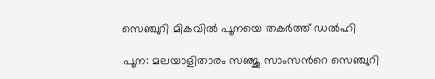സെഞ്ചുറി മികവിൽ പൂനയെ തകർത്ത് ഡൽഹി

പൂന: മലയാളിതാരം സഞ്ജു സാംസന്‍റെ സെഞ്ചുറി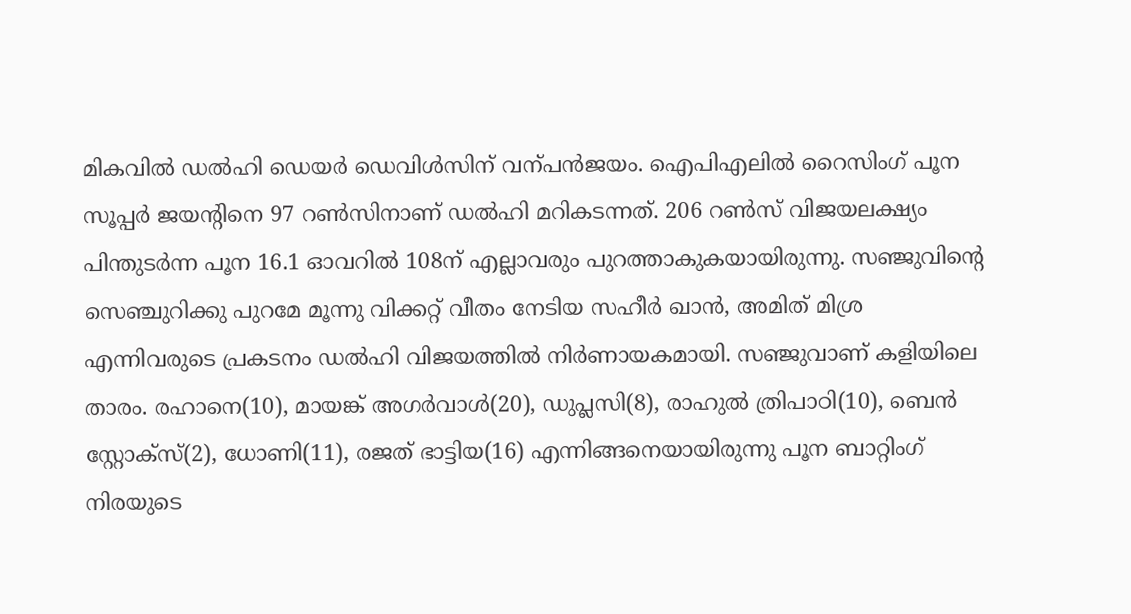മികവിൽ ഡൽഹി ഡെയർ ഡെവിൾസിന് വന്പൻജയം. ഐപിഎലിൽ റൈസിംഗ് പൂന സൂപ്പർ ജയന്‍റിനെ 97 റണ്‍സിനാണ് ഡൽഹി മറികടന്നത്. 206 റണ്‍സ് വിജയലക്ഷ്യം പിന്തുടർന്ന പൂന 16.1 ഓവറിൽ 108ന് എല്ലാവരും പുറത്താകുകയായിരുന്നു. സഞ്ജുവിന്‍റെ സെഞ്ചുറിക്കു പുറമേ മൂന്നു വിക്കറ്റ് വീതം നേടിയ സഹീർ ഖാൻ, അമിത് മിശ്ര എന്നിവരുടെ പ്രകടനം ഡൽഹി വിജയത്തിൽ നിർണായകമായി. സഞ്ജുവാണ് കളിയിലെ താരം. രഹാനെ(10), മായങ്ക് അഗർവാൾ(20), ഡുപ്ലസി(8), രാഹുൽ ത്രിപാഠി(10), ബെൻ സ്റ്റോക്സ്(2), ധോണി(11), രജത് ഭാട്ടിയ(16) എന്നിങ്ങനെയായിരുന്നു പൂന ബാറ്റിംഗ് നിരയുടെ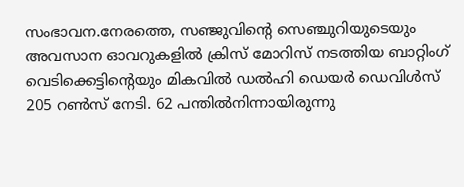സംഭാവന.നേരത്തെ, സഞ്ജുവിന്‍റെ സെഞ്ചുറിയുടെയും അവസാന ഓവറുകളിൽ ക്രിസ് മോറിസ് നടത്തിയ ബാറ്റിംഗ് വെടിക്കെട്ടിന്‍റെയും മികവിൽ ഡൽഹി ഡെയർ ഡെവിൾസ് 205 റണ്‍സ് നേടി. 62 പന്തിൽനിന്നായിരുന്നു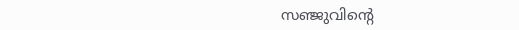സഞ്ജുവിന്‍റെ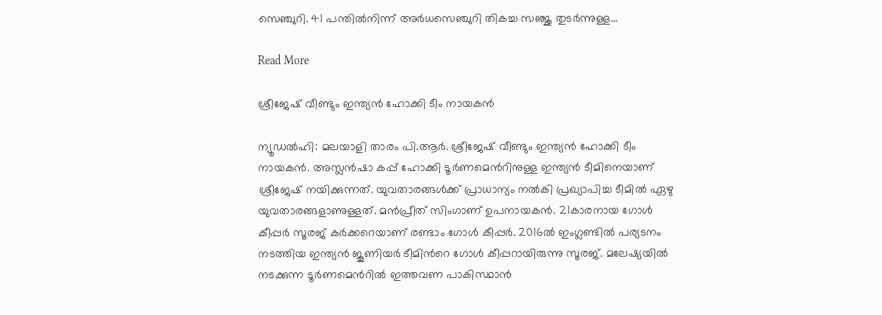സെഞ്ചുറി. 41 പന്തിൽനിന്ന് അർധസെഞ്ചുറി തികച്ച സഞ്ജു തുടർന്നുള്ള…

Read More

ശ്രീജേഷ് വീണ്ടും ഇന്ത്യൻ ഹോക്കി ടീം നായകൻ

ന്യൂഡൽഹി: മലയാളി താരം പി.ആർ. ശ്രീജേഷ് വീണ്ടും ഇന്ത്യൻ ഹോക്കി ടീം നായകൻ. അസ്ലൻഷാ കപ്പ് ഹോക്കി ടൂർണമെന്‍റിനുള്ള ഇന്ത്യൻ ടീമിനെയാണ് ശ്രീജേഷ് നയിക്കുന്നത്. യുവതാരങ്ങൾക്ക് പ്രാധാന്യം നൽകി പ്രഖ്യാപിച്ച ടീമിൽ ഏഴു യുവതാരങ്ങളാണുള്ളത്. മൻപ്രീത് സിംഗാണ് ഉപനായകൻ. 21കാരനായ ഗോൾ കീപ്പർ സൂരജ് കർക്കറെയാണ് രണ്ടാം ഗോൾ കീപ്പർ. 2016ൽ ഇംഗ്ലണ്ടിൽ പര്യടനം നടത്തിയ ഇന്ത്യൻ ജൂണിയർ ടീമിന്‍റെ ഗോൾ കീപ്പറായിരുന്നു സൂരജ്. മലേഷ്യയിൽ നടക്കുന്ന ടൂർണമെന്‍റിൽ ഇത്തവണ പാകിസ്ഥാൻ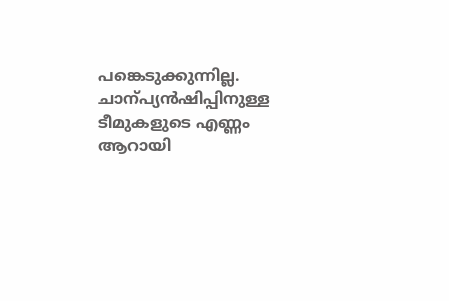പങ്കെടുക്കുന്നില്ല. ചാന്പ്യൻഷിപ്പിനുള്ള ടീമുകളുടെ എണ്ണം ആറായി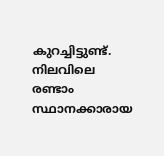കുറച്ചിട്ടുണ്ട്. നിലവിലെ രണ്ടാം സ്ഥാനക്കാരായ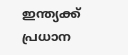ഇന്ത്യക്ക് പ്രധാന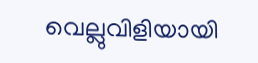വെല്ലുവിളിയായി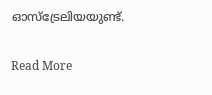ഓസ്ട്രേലിയയുണ്ട്.

Read More